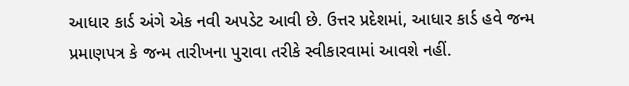આધાર કાર્ડ અંગે એક નવી અપડેટ આવી છે. ઉત્તર પ્રદેશમાં, આધાર કાર્ડ હવે જન્મ પ્રમાણપત્ર કે જન્મ તારીખના પુરાવા તરીકે સ્વીકારવામાં આવશે નહીં.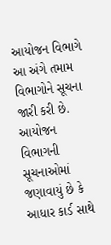આયોજન વિભાગે આ અંગે તમામ વિભાગોને સૂચના જારી કરી છે. આયોજન વિભાગની સૂચનાઓમાં જણાવાયું છે કે આધાર કાર્ડ સાથે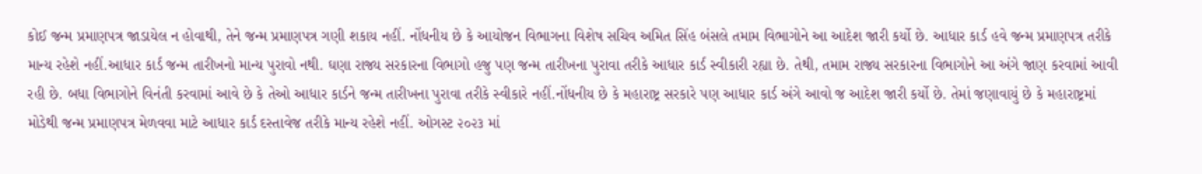કોઈ જન્મ પ્રમાણપત્ર જાડાયેલ ન હોવાથી, તેને જન્મ પ્રમાણપત્ર ગણી શકાય નહીં. નોંધનીય છે કે આયોજન વિભાગના વિશેષ સચિવ અમિત સિંહ બંસલે તમામ વિભાગોને આ આદેશ જારી કર્યો છે. આધાર કાર્ડ હવે જન્મ પ્રમાણપત્ર તરીકે માન્ય રહેશે નહીં.આધાર કાર્ડ જન્મ તારીખનો માન્ય પુરાવો નથી. ઘણા રાજ્ય સરકારના વિભાગો હજુ પણ જન્મ તારીખના પુરાવા તરીકે આધાર કાર્ડ સ્વીકારી રહ્યા છે. તેથી, તમામ રાજ્ય સરકારના વિભાગોને આ અંગે જાણ કરવામાં આવી રહી છે. બધા વિભાગોને વિનંતી કરવામાં આવે છે કે તેઓ આધાર કાર્ડને જન્મ તારીખના પુરાવા તરીકે સ્વીકારે નહીં.નોંધનીય છે કે મહારાષ્ટ્ર સરકારે પણ આધાર કાર્ડ અંગે આવો જ આદેશ જારી કર્યો છે. તેમાં જણાવાયું છે કે મહારાષ્ટ્રમાં મોડેથી જન્મ પ્રમાણપત્ર મેળવવા માટે આધાર કાર્ડ દસ્તાવેજ તરીકે માન્ય રહેશે નહીં. ઓગસ્ટ ૨૦૨૩ માં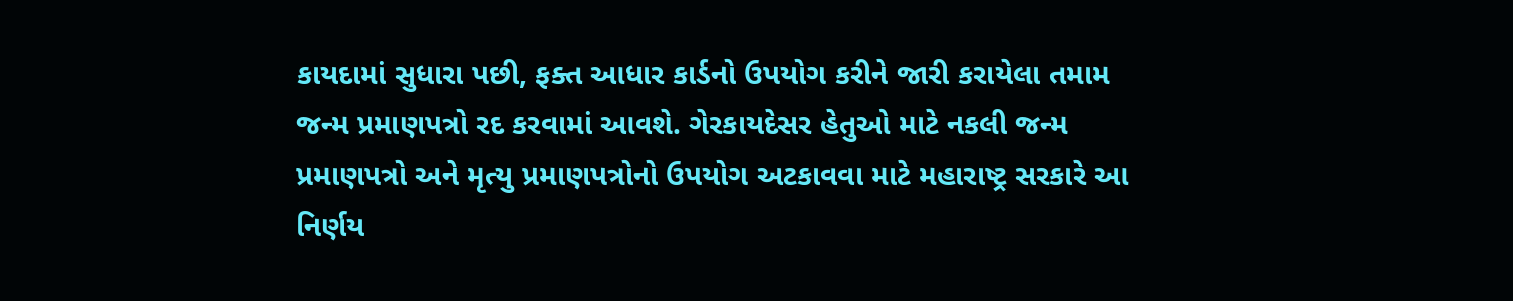કાયદામાં સુધારા પછી, ફક્ત આધાર કાર્ડનો ઉપયોગ કરીને જારી કરાયેલા તમામ જન્મ પ્રમાણપત્રો રદ કરવામાં આવશે. ગેરકાયદેસર હેતુઓ માટે નકલી જન્મ પ્રમાણપત્રો અને મૃત્યુ પ્રમાણપત્રોનો ઉપયોગ અટકાવવા માટે મહારાષ્ટ્ર સરકારે આ નિર્ણય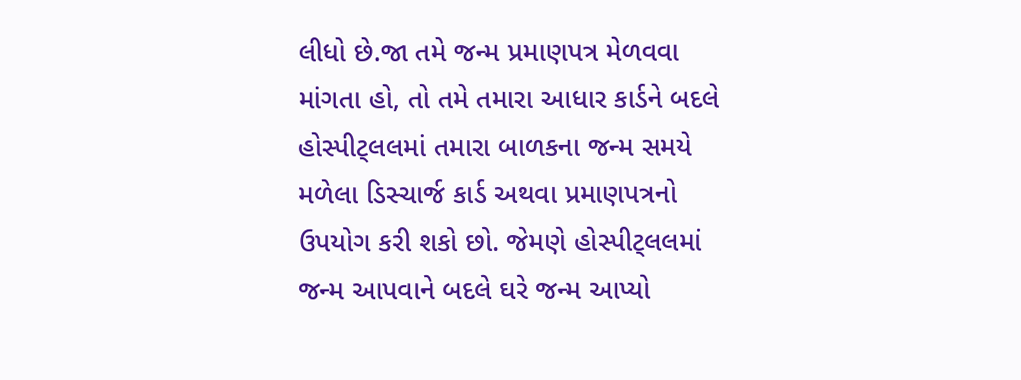લીધો છે.જા તમે જન્મ પ્રમાણપત્ર મેળવવા માંગતા હો, તો તમે તમારા આધાર કાર્ડને બદલે હોસ્પીટ્લલમાં તમારા બાળકના જન્મ સમયે મળેલા ડિસ્ચાર્જ કાર્ડ અથવા પ્રમાણપત્રનો ઉપયોગ કરી શકો છો. જેમણે હોસ્પીટ્લલમાં જન્મ આપવાને બદલે ઘરે જન્મ આપ્યો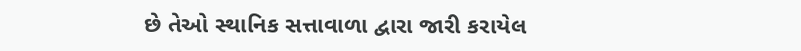છે તેઓ સ્થાનિક સત્તાવાળા દ્વારા જારી કરાયેલ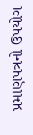પ્રમાણપત્રનો ઉપયોગ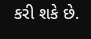કરી શકે છે.